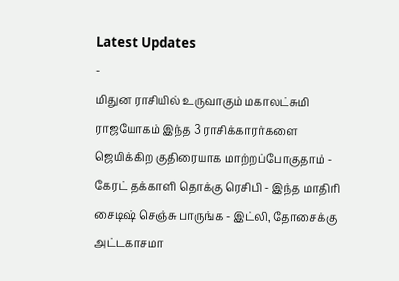Latest Updates
-
மிதுன ராசியில் உருவாகும் மகாலட்சுமி ராஜயோகம் இந்த 3 ராசிக்காரர்களை ஜெயிக்கிற குதிரையாக மாற்றப்போகுதாம் -
கேரட் தக்காளி தொக்கு ரெசிபி - இந்த மாதிரி சைடிஷ் செஞ்சு பாருங்க - இட்லி, தோசைக்கு அட்டகாசமா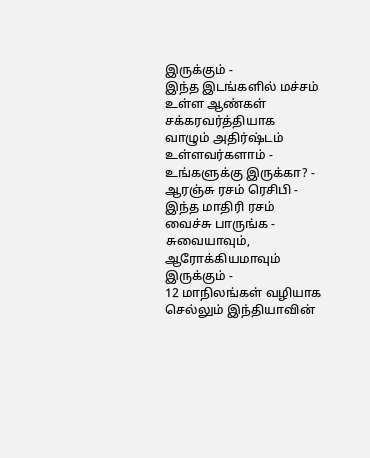இருக்கும் -
இந்த இடங்களில் மச்சம் உள்ள ஆண்கள் சக்கரவர்த்தியாக வாழும் அதிர்ஷ்டம் உள்ளவர்களாம் - உங்களுக்கு இருக்கா? -
ஆரஞ்சு ரசம் ரெசிபி - இந்த மாதிரி ரசம் வைச்சு பாருங்க - சுவையாவும், ஆரோக்கியமாவும் இருக்கும் -
12 மாநிலங்கள் வழியாக செல்லும் இந்தியாவின்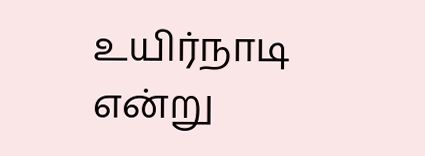உயிர்நாடி என்று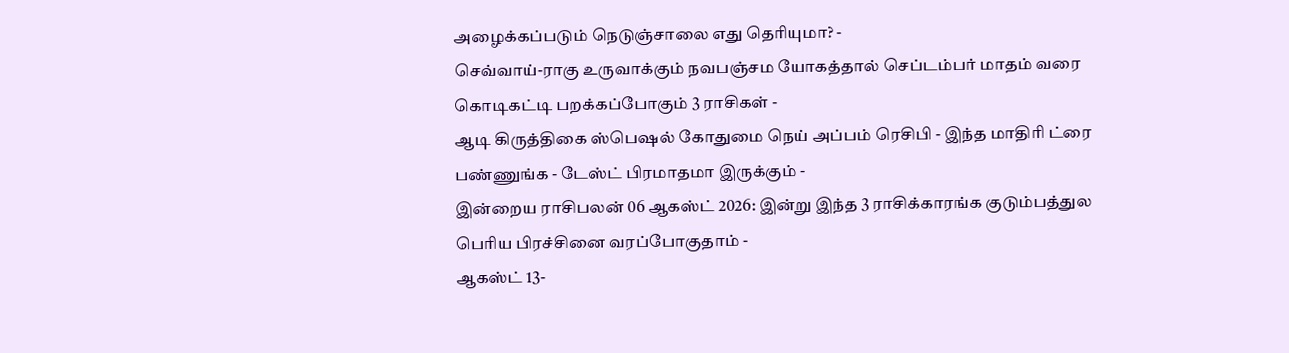அழைக்கப்படும் நெடுஞ்சாலை எது தெரியுமா? -
செவ்வாய்-ராகு உருவாக்கும் நவபஞ்சம யோகத்தால் செப்டம்பர் மாதம் வரை கொடிகட்டி பறக்கப்போகும் 3 ராசிகள் -
ஆடி கிருத்திகை ஸ்பெஷல் கோதுமை நெய் அப்பம் ரெசிபி - இந்த மாதிரி ட்ரை பண்ணுங்க - டேஸ்ட் பிரமாதமா இருக்கும் -
இன்றைய ராசிபலன் 06 ஆகஸ்ட் 2026: இன்று இந்த 3 ராசிக்காரங்க குடும்பத்துல பெரிய பிரச்சினை வரப்போகுதாம் -
ஆகஸ்ட் 13-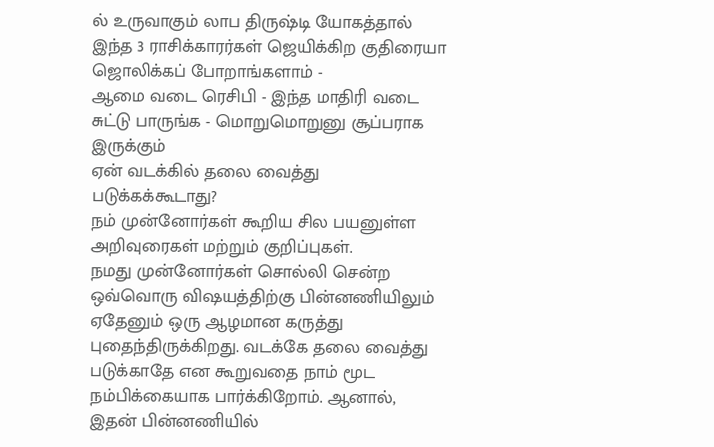ல் உருவாகும் லாப திருஷ்டி யோகத்தால் இந்த 3 ராசிக்காரர்கள் ஜெயிக்கிற குதிரையா ஜொலிக்கப் போறாங்களாம் -
ஆமை வடை ரெசிபி - இந்த மாதிரி வடை சுட்டு பாருங்க - மொறுமொறுனு சூப்பராக இருக்கும்
ஏன் வடக்கில் தலை வைத்து படுக்கக்கூடாது?
நம் முன்னோர்கள் கூறிய சில பயனுள்ள அறிவுரைகள் மற்றும் குறிப்புகள்.
நமது முன்னோர்கள் சொல்லி சென்ற ஒவ்வொரு விஷயத்திற்கு பின்னணியிலும் ஏதேனும் ஒரு ஆழமான கருத்து புதைந்திருக்கிறது. வடக்கே தலை வைத்து படுக்காதே என கூறுவதை நாம் மூட நம்பிக்கையாக பார்க்கிறோம். ஆனால், இதன் பின்னணியில்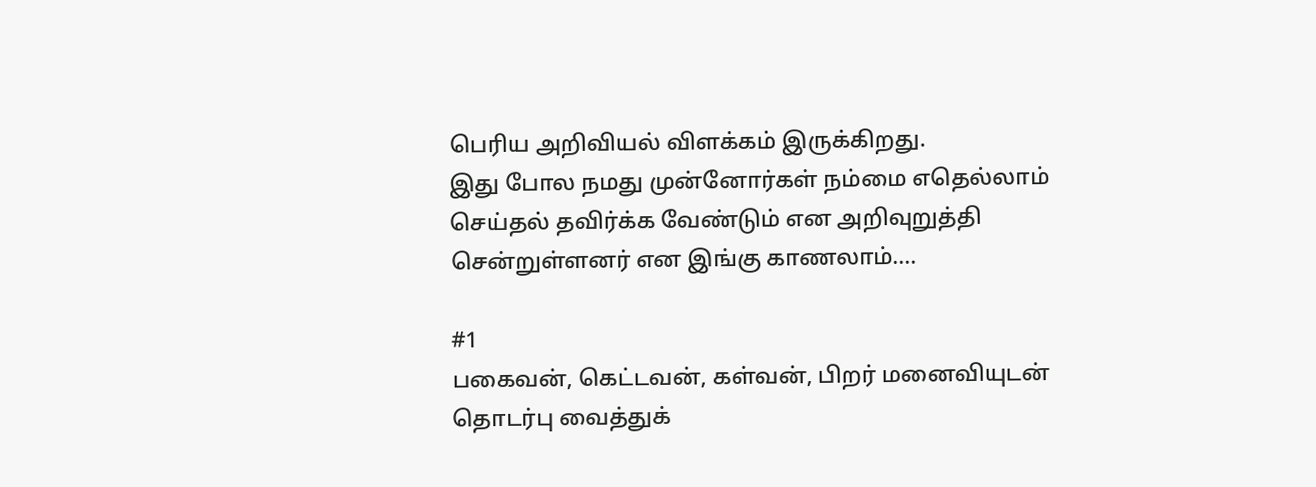பெரிய அறிவியல் விளக்கம் இருக்கிறது.
இது போல நமது முன்னோர்கள் நம்மை எதெல்லாம் செய்தல் தவிர்க்க வேண்டும் என அறிவுறுத்தி சென்றுள்ளனர் என இங்கு காணலாம்....

#1
பகைவன், கெட்டவன், கள்வன், பிறர் மனைவியுடன் தொடர்பு வைத்துக்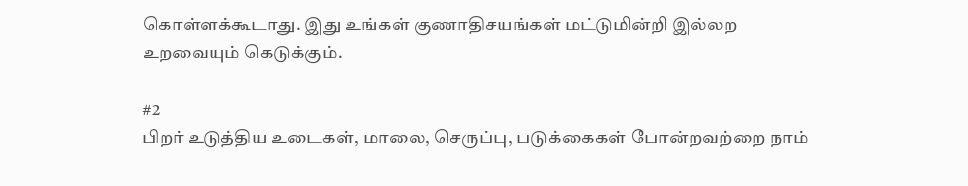கொள்ளக்கூடாது. இது உங்கள் குணாதிசயங்கள் மட்டுமின்றி இல்லற உறவையும் கெடுக்கும்.

#2
பிறர் உடுத்திய உடைகள், மாலை, செருப்பு, படுக்கைகள் போன்றவற்றை நாம்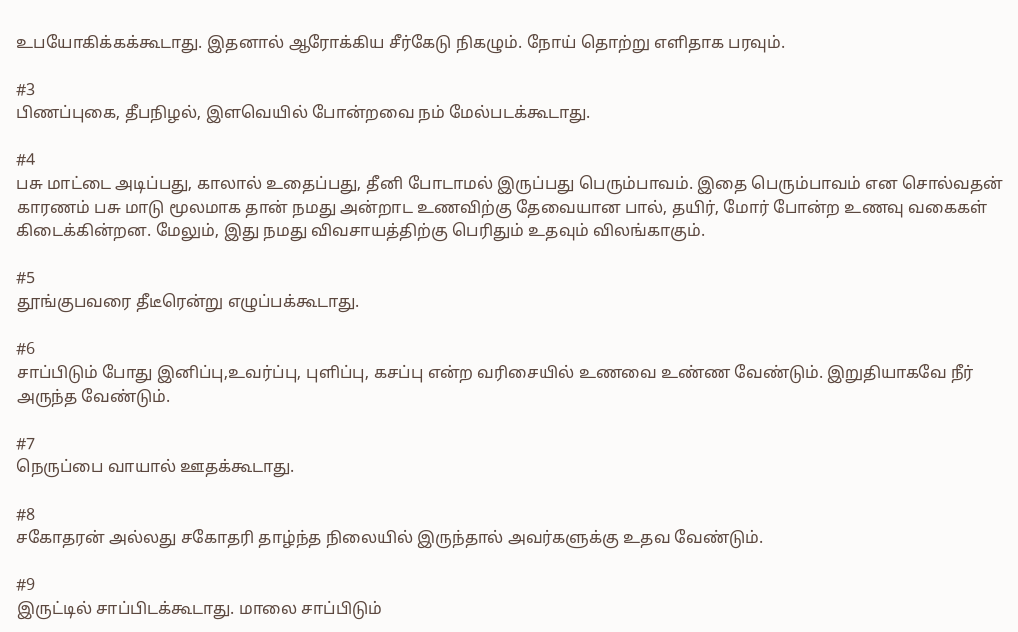உபயோகிக்கக்கூடாது. இதனால் ஆரோக்கிய சீர்கேடு நிகழும். நோய் தொற்று எளிதாக பரவும்.

#3
பிணப்புகை, தீபநிழல், இளவெயில் போன்றவை நம் மேல்படக்கூடாது.

#4
பசு மாட்டை அடிப்பது, காலால் உதைப்பது, தீனி போடாமல் இருப்பது பெரும்பாவம். இதை பெரும்பாவம் என சொல்வதன் காரணம் பசு மாடு மூலமாக தான் நமது அன்றாட உணவிற்கு தேவையான பால், தயிர், மோர் போன்ற உணவு வகைகள் கிடைக்கின்றன. மேலும், இது நமது விவசாயத்திற்கு பெரிதும் உதவும் விலங்காகும்.

#5
தூங்குபவரை தீடீரென்று எழுப்பக்கூடாது.

#6
சாப்பிடும் போது இனிப்பு,உவர்ப்பு, புளிப்பு, கசப்பு என்ற வரிசையில் உணவை உண்ண வேண்டும். இறுதியாகவே நீர் அருந்த வேண்டும்.

#7
நெருப்பை வாயால் ஊதக்கூடாது.

#8
சகோதரன் அல்லது சகோதரி தாழ்ந்த நிலையில் இருந்தால் அவர்களுக்கு உதவ வேண்டும்.

#9
இருட்டில் சாப்பிடக்கூடாது. மாலை சாப்பிடும்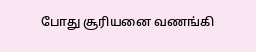போது சூரியனை வணங்கி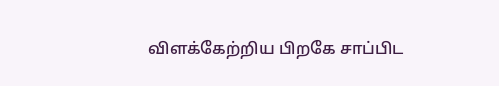விளக்கேற்றிய பிறகே சாப்பிட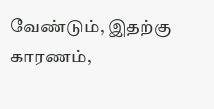வேண்டும், இதற்கு காரணம்,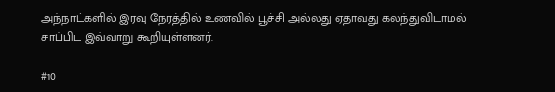அந்நாட்களில் இரவு நேரத்தில் உணவில் பூச்சி அல்லது ஏதாவது கலந்துவிடாமல் சாப்பிட இவ்வாறு கூறியுள்ளனர்.

#10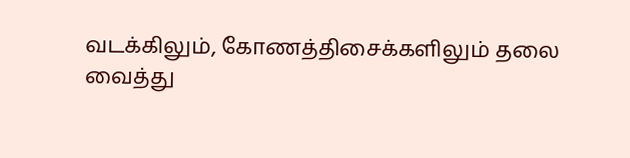வடக்கிலும், கோணத்திசைக்களிலும் தலை வைத்து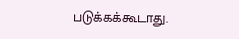படுக்கக்கூடாது.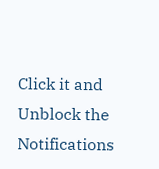Click it and Unblock the Notifications